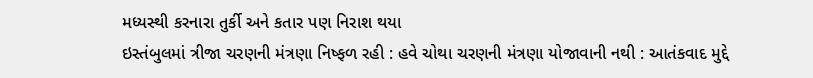મધ્યસ્થી કરનારા તુર્કી અને કતાર પણ નિરાશ થયા
ઇસ્તંબુલમાં ત્રીજા ચરણની મંત્રણા નિષ્ફળ રહી : હવે ચોથા ચરણની મંત્રણા યોજાવાની નથી : આતંકવાદ મુદ્દે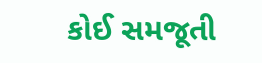કોઈ સમજૂતી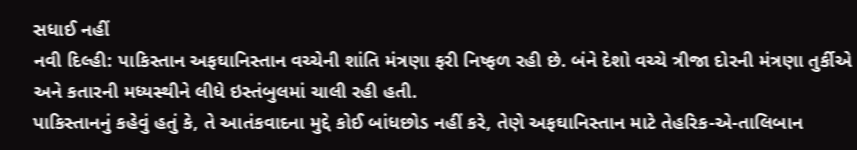સધાઈ નહીં
નવી દિલ્હી: પાકિસ્તાન અફઘાનિસ્તાન વચ્ચેની શાંતિ મંત્રણા ફરી નિષ્ફળ રહી છે. બંને દેશો વચ્ચે ત્રીજા દોરની મંત્રણા તુર્કીએ અને કતારની મધ્યસ્થીને લીધે ઇસ્તંબુલમાં ચાલી રહી હતી.
પાકિસ્તાનનું કહેવું હતું કે, તે આતંકવાદના મુદ્દે કોઈ બાંધછોડ નહીં કરે, તેણે અફઘાનિસ્તાન માટે તેહરિક-એ-તાલિબાન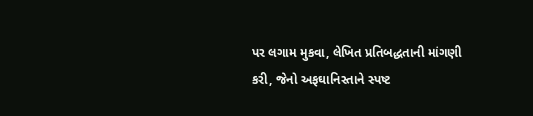પર લગામ મુકવા, લેખિત પ્રતિબદ્ધતાની માંગણી કરી, જેનો અફઘાનિસ્તાને સ્પષ્ટ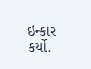ઇન્કાર કર્યો.